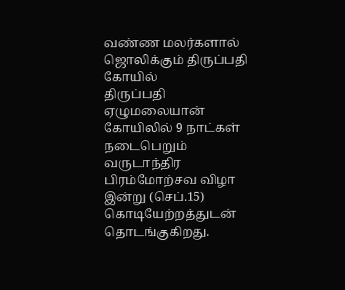வண்ண மலர்களால் ஜொலிக்கும் திருப்பதி கோயில்
திருப்பதி ஏழுமலையான் கோயிலில் 9 நாட்கள் நடைபெறும் வருடாந்திர பிரம்மோற்சவ விழா இன்று (செப்.15) கொடியேற்றத்துடன் தொடங்குகிறது.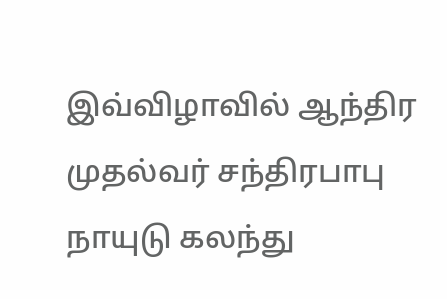இவ்விழாவில் ஆந்திர முதல்வர் சந்திரபாபு நாயுடு கலந்து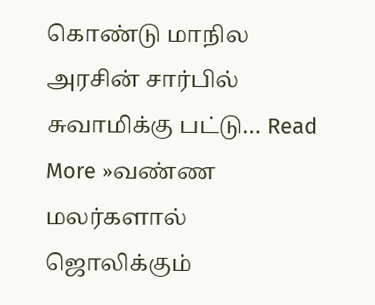கொண்டு மாநில அரசின் சார்பில் சுவாமிக்கு பட்டு… Read More »வண்ண மலர்களால் ஜொலிக்கும்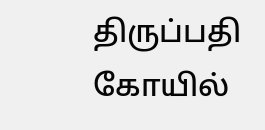திருப்பதி கோயில்